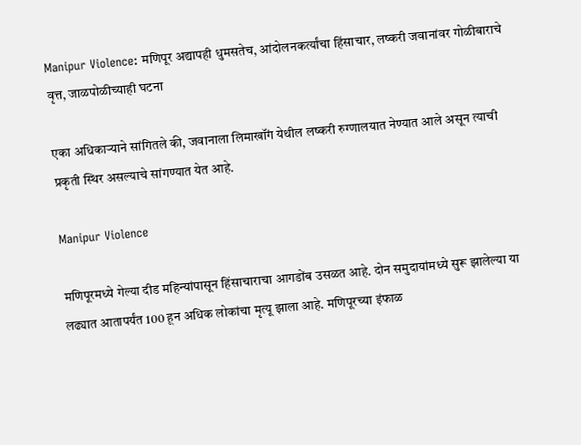Manipur Violence: मणिपूर अद्यापही धुमसतेच, आंदोलनकर्त्यांचा हिंसाचार, लष्करी जवानांवर गोळीबाराचे वृत्त, जाळपोळीच्याही घटना

एका अधिकाऱ्याने सांगितले की, जवानाला लिमाखॉंग येथील लष्करी रुग्णालयात नेण्यात आले असून त्याची प्रकृती स्थिर असल्याचे सांगण्यात येत आहे.

Manipur Violence

मणिपूरमध्ये गेल्या दीड महिन्यांपासून हिंसाचाराचा आगडोंब उसळत आहे. दोन समुदायांमध्ये सुरू झालेल्या या लढ्यात आतापर्यंत 100 हून अधिक लोकांचा मृत्यू झाला आहे. मणिपूरच्या इंफाळ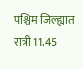पश्चिम जिल्ह्यात रात्री 11.45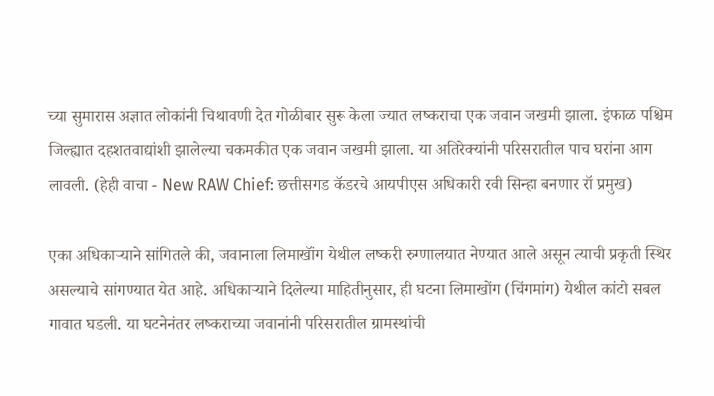च्या सुमारास अज्ञात लोकांनी चिथावणी देत गोळीबार सुरू केला ज्यात लष्कराचा एक जवान जखमी झाला. इंफाळ पश्चिम जिल्ह्यात दहशतवाद्यांशी झालेल्या चकमकीत एक जवान जखमी झाला. या अतिरेक्यांनी परिसरातील पाच घरांना आग लावली. (हेही वाचा - New RAW Chief: छत्तीसगड कॅडरचे आयपीएस अधिकारी रवी सिन्हा बनणार रॉ प्रमुख)

एका अधिकाऱ्याने सांगितले की, जवानाला लिमाखॉंग येथील लष्करी रुग्णालयात नेण्यात आले असून त्याची प्रकृती स्थिर असल्याचे सांगण्यात येत आहे. अधिकाऱ्याने दिलेल्या माहितीनुसार, ही घटना लिमाखोंग (चिंगमांग) येथील कांटो सबल गावात घडली. या घटनेनंतर लष्कराच्या जवानांनी परिसरातील ग्रामस्थांची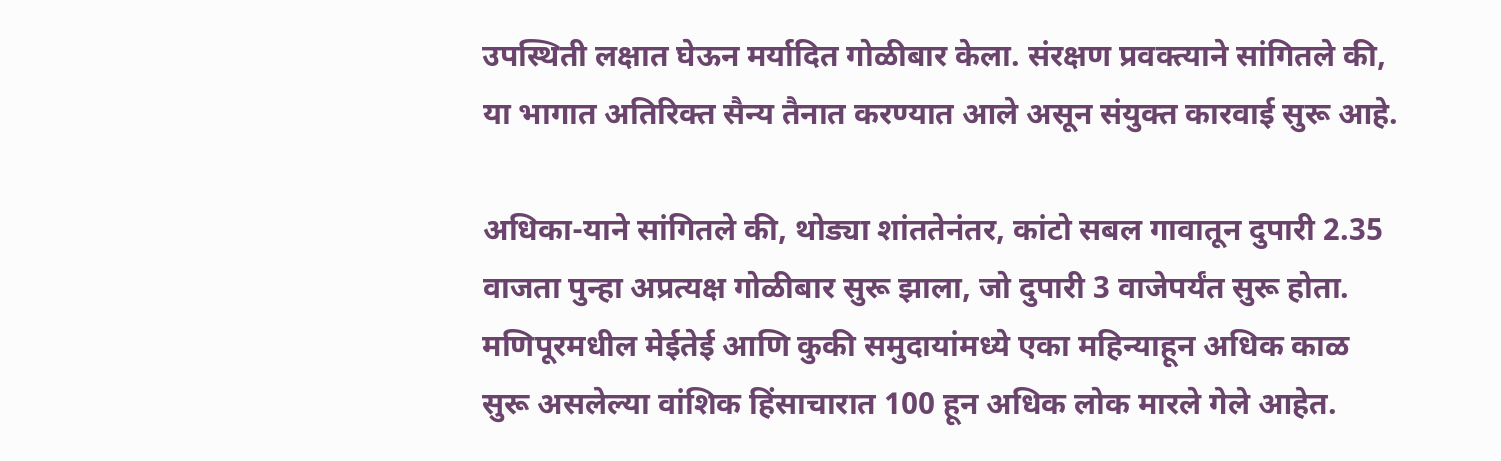उपस्थिती लक्षात घेऊन मर्यादित गोळीबार केला. संरक्षण प्रवक्त्याने सांगितले की, या भागात अतिरिक्त सैन्य तैनात करण्यात आले असून संयुक्त कारवाई सुरू आहे.

अधिका-याने सांगितले की, थोड्या शांततेनंतर, कांटो सबल गावातून दुपारी 2.35 वाजता पुन्हा अप्रत्यक्ष गोळीबार सुरू झाला, जो दुपारी 3 वाजेपर्यंत सुरू होता. मणिपूरमधील मेईतेई आणि कुकी समुदायांमध्ये एका महिन्याहून अधिक काळ सुरू असलेल्या वांशिक हिंसाचारात 100 हून अधिक लोक मारले गेले आहेत.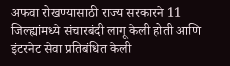अफवा रोखण्यासाठी राज्य सरकारने 11 जिल्ह्यांमध्ये संचारबंदी लागू केली होती आणि इंटरनेट सेवा प्रतिबंधित केली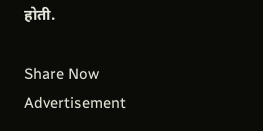होती.

Share Now
Advertisement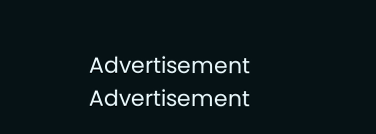Advertisement
Advertisement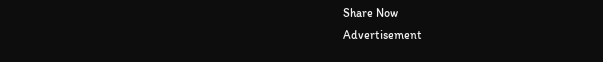Share Now
Advertisement